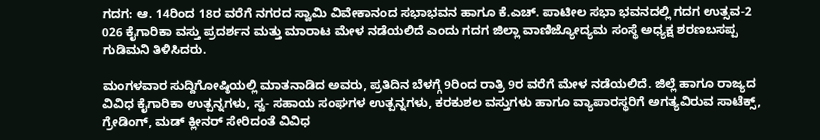ಗದಗ: ಆ. 14ರಿಂದ 18ರ ವರೆಗೆ ನಗರದ ಸ್ವಾಮಿ ವಿವೇಕಾನಂದ ಸಭಾಭವನ ಹಾಗೂ ಕೆ.ಎಚ್. ಪಾಟೀಲ ಸಭಾ ಭವನದಲ್ಲಿ ಗದಗ ಉತ್ಸವ-2 026 ಕೈಗಾರಿಕಾ ವಸ್ತು ಪ್ರದರ್ಶನ ಮತ್ತು ಮಾರಾಟ ಮೇಳ ನಡೆಯಲಿದೆ ಎಂದು ಗದಗ ಜಿಲ್ಲಾ ವಾಣಿಜ್ಯೋದ್ಯಮ ಸಂಸ್ಥೆ ಅಧ್ಯಕ್ಷ ಶರಣಬಸಪ್ಪ ಗುಡಿಮನಿ ತಿಳಿಸಿದರು.

ಮಂಗಳವಾರ ಸುದ್ದಿಗೋಷ್ಠಿಯಲ್ಲಿ ಮಾತನಾಡಿದ ಅವರು, ಪ್ರತಿದಿನ ಬೆಳಗ್ಗೆ 9ರಿಂದ ರಾತ್ರಿ 9ರ ವರೆಗೆ ಮೇಳ ನಡೆಯಲಿದೆ. ಜಿಲ್ಲೆ ಹಾಗೂ ರಾಜ್ಯದ ವಿವಿಧ ಕೈಗಾರಿಕಾ ಉತ್ಪನ್ನಗಳು, ಸ್ವ- ಸಹಾಯ ಸಂಘಗಳ ಉತ್ಪನ್ನಗಳು, ಕರಕುಶಲ ವಸ್ತುಗಳು ಹಾಗೂ ವ್ಯಾಪಾರಸ್ಥರಿಗೆ ಅಗತ್ಯವಿರುವ ಸಾಟೆಕ್ಸ್, ಗ್ರೇಡಿಂಗ್, ಮಡ್‌ ಕ್ಲೀನರ್ ಸೇರಿದಂತೆ ವಿವಿಧ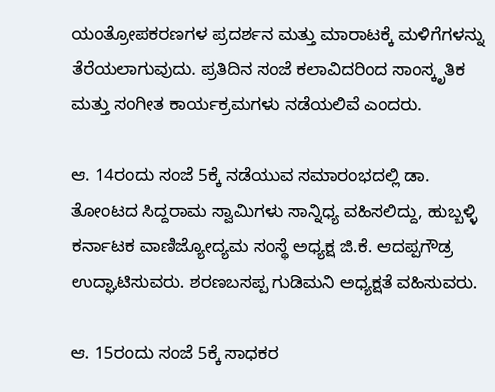ಯಂತ್ರೋಪಕರಣಗಳ ಪ್ರದರ್ಶನ ಮತ್ತು ಮಾರಾಟಕ್ಕೆ ಮಳಿಗೆಗಳನ್ನು ತೆರೆಯಲಾಗುವುದು. ಪ್ರತಿದಿನ ಸಂಜೆ ಕಲಾವಿದರಿಂದ ಸಾಂಸ್ಕೃತಿಕ ಮತ್ತು ಸಂಗೀತ ಕಾರ್ಯಕ್ರಮಗಳು ನಡೆಯಲಿವೆ ಎಂದರು.

ಆ. 14ರಂದು ಸಂಜೆ 5ಕ್ಕೆ ನಡೆಯುವ ಸಮಾರಂಭದಲ್ಲಿ ಡಾ. ತೋಂಟದ ಸಿದ್ದರಾಮ ಸ್ವಾಮಿಗಳು ಸಾನ್ನಿಧ್ಯ ವಹಿಸಲಿದ್ದು, ಹುಬ್ಬಳ್ಳಿ ಕರ್ನಾಟಕ ವಾಣಿಜ್ಯೋದ್ಯಮ ಸಂಸ್ಥೆ ಅಧ್ಯಕ್ಷ ಜಿ.ಕೆ. ಆದಪ್ಪಗೌಡ್ರ ಉದ್ಘಾಟಿಸುವರು. ಶರಣಬಸಪ್ಪ ಗುಡಿಮನಿ ಅಧ್ಯಕ್ಷತೆ ವಹಿಸುವರು.

ಆ. 15ರಂದು ಸಂಜೆ 5ಕ್ಕೆ ಸಾಧಕರ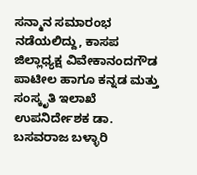ಸನ್ಮಾನ ಸಮಾರಂಭ ನಡೆಯಲಿದ್ದು, ಕಾಸಪ ಜಿಲ್ಲಾಧ್ಯಕ್ಷ ವಿವೇಕಾನಂದಗೌಡ ಪಾಟೀಲ ಹಾಗೂ ಕನ್ನಡ ಮತ್ತು ಸಂಸ್ಕೃತಿ ಇಲಾಖೆ ಉಪನಿರ್ದೇಶಕ ಡಾ. ಬಸವರಾಜ ಬಳ್ಳಾರಿ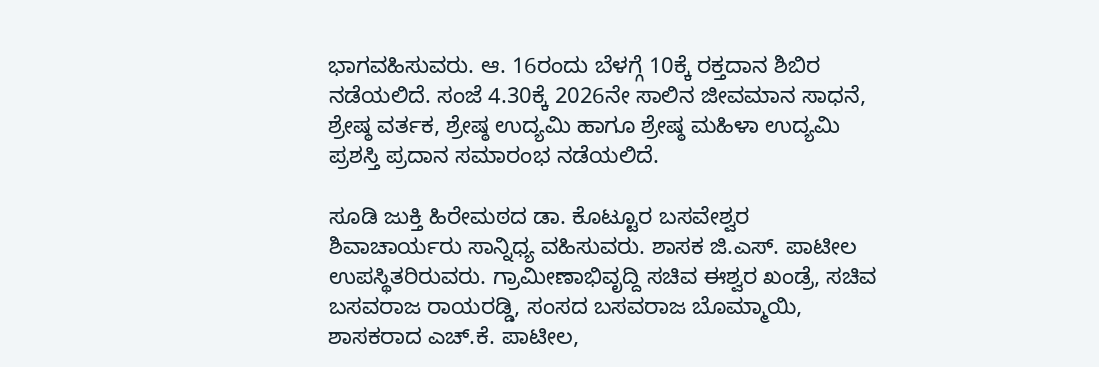ಭಾಗವಹಿಸುವರು. ಆ. 16ರಂದು ಬೆಳಗ್ಗೆ 10ಕ್ಕೆ ರಕ್ತದಾನ ಶಿಬಿರ ನಡೆಯಲಿದೆ. ಸಂಜೆ 4.30ಕ್ಕೆ 2026ನೇ ಸಾಲಿನ ಜೀವಮಾನ ಸಾಧನೆ, ಶ್ರೇಷ್ಠ ವರ್ತಕ, ಶ್ರೇಷ್ಠ ಉದ್ಯಮಿ ಹಾಗೂ ಶ್ರೇಷ್ಠ ಮಹಿಳಾ ಉದ್ಯಮಿ ಪ್ರಶಸ್ತಿ ಪ್ರದಾನ ಸಮಾರಂಭ ನಡೆಯಲಿದೆ.

ಸೂಡಿ ಜುಕ್ತಿ ಹಿರೇಮಠದ ಡಾ. ಕೊಟ್ಟೂರ ಬಸವೇಶ್ವರ ಶಿವಾಚಾರ್ಯರು ಸಾನ್ನಿಧ್ಯ ವಹಿಸುವರು. ಶಾಸಕ ಜಿ.ಎಸ್. ಪಾಟೀಲ ಉಪಸ್ಥಿತರಿರುವರು. ಗ್ರಾಮೀಣಾಭಿವೃದ್ದಿ ಸಚಿವ ಈಶ್ವರ ಖಂಡ್ರೆ, ಸಚಿವ ಬಸವರಾಜ ರಾಯರಡ್ಡಿ, ಸಂಸದ ಬಸವರಾಜ ಬೊಮ್ಮಾಯಿ, ಶಾಸಕರಾದ ಎಚ್.ಕೆ. ಪಾಟೀಲ,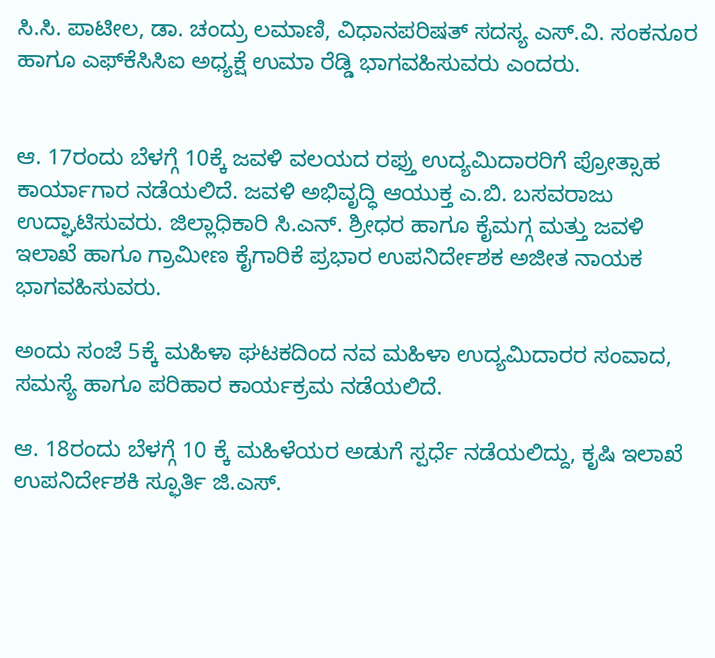ಸಿ.ಸಿ. ಪಾಟೀಲ, ಡಾ. ಚಂದ್ರು ಲಮಾಣಿ, ವಿಧಾನಪರಿಷತ್ ಸದಸ್ಯ ಎಸ್.ವಿ. ಸಂಕನೂರ ಹಾಗೂ ಎಫ್‌ಕೆಸಿಸಿಐ ಅಧ್ಯಕ್ಷೆ ಉಮಾ ರೆಡ್ಡಿ ಭಾಗವಹಿಸುವರು ಎಂದರು.


ಆ. 17ರಂದು ಬೆಳಗ್ಗೆ 10ಕ್ಕೆ ಜವಳಿ ವಲಯದ ರಫ್ತು ಉದ್ಯಮಿದಾರರಿಗೆ ಪ್ರೋತ್ಸಾಹ ಕಾರ್ಯಾಗಾರ ನಡೆಯಲಿದೆ. ಜವಳಿ ಅಭಿವೃದ್ಧಿ ಆಯುಕ್ತ ಎ.ಬಿ. ಬಸವರಾಜು ಉದ್ಘಾಟಿಸುವರು. ಜಿಲ್ಲಾಧಿಕಾರಿ ಸಿ.ಎನ್. ಶ್ರೀಧರ ಹಾಗೂ ಕೈಮಗ್ಗ ಮತ್ತು ಜವಳಿ ಇಲಾಖೆ ಹಾಗೂ ಗ್ರಾಮೀಣ ಕೈಗಾರಿಕೆ ಪ್ರಭಾರ ಉಪನಿರ್ದೇಶಕ ಅಜೀತ ನಾಯಕ ಭಾಗವಹಿಸುವರು.

ಅಂದು ಸಂಜೆ 5ಕ್ಕೆ ಮಹಿಳಾ ಘಟಕದಿಂದ ನವ ಮಹಿಳಾ ಉದ್ಯಮಿದಾರರ ಸಂವಾದ, ಸಮಸ್ಯೆ ಹಾಗೂ ಪರಿಹಾರ ಕಾರ್ಯಕ್ರಮ ನಡೆಯಲಿದೆ.

ಆ. 18ರಂದು ಬೆಳಗ್ಗೆ 10 ಕ್ಕೆ ಮಹಿಳೆಯರ ಅಡುಗೆ ಸ್ಪರ್ಧೆ ನಡೆಯಲಿದ್ದು, ಕೃಷಿ ಇಲಾಖೆ ಉಪನಿರ್ದೇಶಕಿ ಸ್ಫೂರ್ತಿ ಜಿ.ಎಸ್.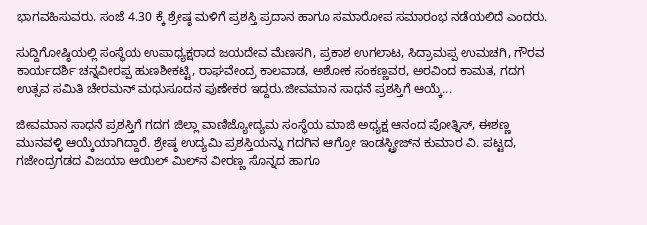ಭಾಗವಹಿಸುವರು. ಸಂಜೆ 4.30 ಕ್ಕೆ ಶ್ರೇಷ್ಠ ಮಳಿಗೆ ಪ್ರಶಸ್ತಿ ಪ್ರದಾನ ಹಾಗೂ ಸಮಾರೋಪ ಸಮಾರಂಭ ನಡೆಯಲಿದೆ ಎಂದರು.

ಸುದ್ದಿಗೋಷ್ಠಿಯಲ್ಲಿ ಸಂಸ್ಥೆಯ ಉಪಾಧ್ಯಕ್ಷರಾದ ಜಯದೇವ ಮೆಣಸಗಿ, ಪ್ರಕಾಶ ಉಗಲಾಟ, ಸಿದ್ರಾಮಪ್ಪ ಉಮಚಗಿ, ಗೌರವ ಕಾರ್ಯದರ್ಶಿ ಚನ್ನವೀರಪ್ಪ ಹುಣಶೀಕಟ್ಟಿ, ರಾಘವೇಂದ್ರ ಕಾಲವಾಡ, ಅಶೋಕ ಸಂಕಣ್ಣವರ, ಅರವಿಂದ ಕಾಮತ, ಗದಗ ಉತ್ಸವ ಸಮಿತಿ ಚೇರಮನ್ ಮಧುಸೂದನ ಪುಣೇಕರ ಇದ್ದರು.ಜೀವಮಾನ ಸಾಧನೆ ಪ್ರಶಸ್ತಿಗೆ ಆಯ್ಕೆ...

ಜೀವಮಾನ ಸಾಧನೆ ಪ್ರಶಸ್ತಿಗೆ ಗದಗ ಜಿಲ್ಲಾ ವಾಣಿಜ್ಯೋದ್ಯಮ ಸಂಸ್ಥೆಯ ಮಾಜಿ ಅಧ್ಯಕ್ಷ ಆನಂದ ಪೋತ್ನಿಸ್, ಈಶಣ್ಣ ಮುನವಳ್ಳಿ ಆಯ್ಕೆಯಾಗಿದ್ದಾರೆ. ಶ್ರೇಷ್ಠ ಉದ್ಯಮಿ ಪ್ರಶಸ್ತಿಯನ್ನು ಗದಗಿನ ಆಗ್ರೋ ಇಂಡಸ್ಟ್ರೀಜ್‌ನ ಕುಮಾರ ವಿ. ಪಟ್ಟದ, ಗಜೇಂದ್ರಗಡದ ವಿಜಯಾ ಆಯಿಲ್ ಮಿಲ್‌ನ ವೀರಣ್ಣ ಸೊನ್ನದ ಹಾಗೂ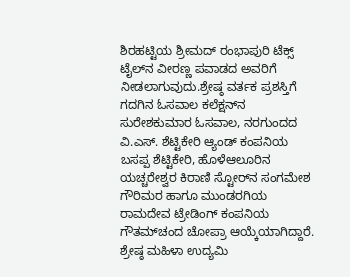ಶಿರಹಟ್ಟಿಯ ಶ್ರೀಮದ್ ರಂಭಾಪುರಿ ಟೆಕ್ಸ್‌ ಟೈಲ್‌ನ ವೀರಣ್ಣ ಪವಾಡದ ಅವರಿಗೆ ನೀಡಲಾಗುವುದು.ಶ್ರೇಷ್ಠ ವರ್ತಕ ಪ್ರಶಸ್ತಿಗೆ ಗದಗಿನ ಓಸವಾಲ ಕಲೆಕ್ಷನ್‌ನ ಸುರೇಶಕುಮಾರ ಓಸವಾಲ, ನರಗುಂದದ ವಿ.ಎಸ್. ಶೆಟ್ಟಿಕೇರಿ ಆ್ಯಂಡ್ ಕಂಪನಿಯ ಬಸಪ್ಪ ಶೆಟ್ಟಿಕೇರಿ, ಹೊಳೆಆಲೂರಿನ ಯಚ್ಚರೇಶ್ವರ ಕಿರಾಣಿ ಸ್ಟೋರ್‌ನ ಸಂಗಮೇಶ ಗೌರಿಮರ ಹಾಗೂ ಮುಂಡರಗಿಯ ರಾಮದೇವ ಟ್ರೇಡಿಂಗ್ ಕಂಪನಿಯ ಗೌತಮ್‌ಚಂದ ಚೋಪ್ರಾ ಆಯ್ಕೆಯಾಗಿದ್ದಾರೆ. ಶ್ರೇಷ್ಠ ಮಹಿಳಾ ಉದ್ಯಮಿ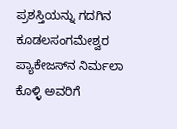ಪ್ರಶಸ್ತಿಯನ್ನು ಗದಗಿನ ಕೂಡಲಸಂಗಮೇಶ್ವರ ಪ್ಯಾಕೇಜಸ್‌ನ ನಿರ್ಮಲಾ ಕೊಳ್ಳಿ ಅವರಿಗೆ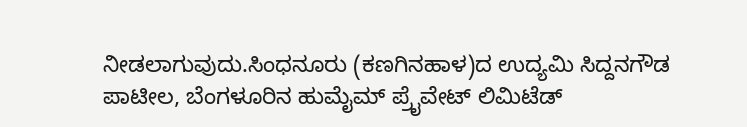ನೀಡಲಾಗುವುದು.ಸಿಂಧನೂರು (ಕಣಗಿನಹಾಳ)ದ ಉದ್ಯಮಿ ಸಿದ್ದನಗೌಡ ಪಾಟೀಲ, ಬೆಂಗಳೂರಿನ ಹುಮೈಮ್ ಪ್ರೈವೇಟ್ ಲಿಮಿಟೆಡ್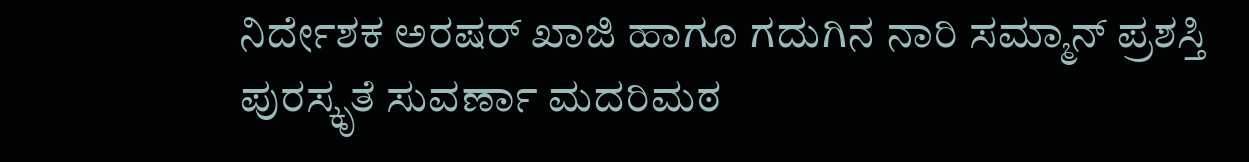ನಿರ್ದೇಶಕ ಅರಷರ್ ಖಾಜಿ ಹಾಗೂ ಗದುಗಿನ ನಾರಿ ಸಮ್ಮಾನ್ ಪ್ರಶಸ್ತಿ ಪುರಸ್ಕೃತೆ ಸುವರ್ಣಾ ಮದರಿಮಠ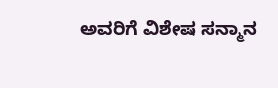ಅವರಿಗೆ ವಿಶೇಷ ಸನ್ಮಾನ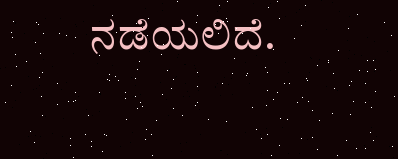ನಡೆಯಲಿದೆ.